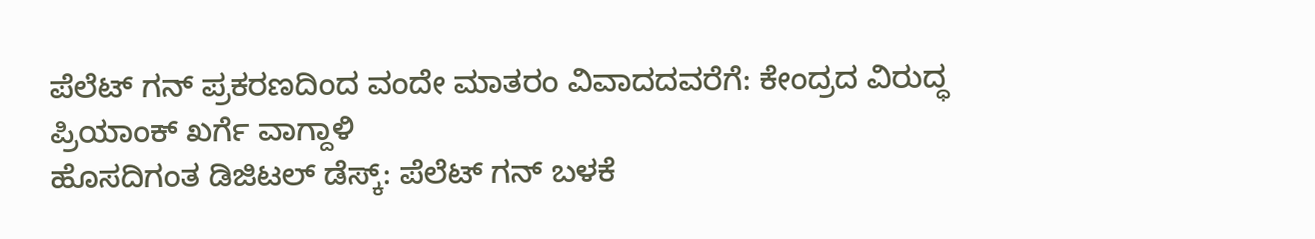ಪೆಲೆಟ್ ಗನ್ ಪ್ರಕರಣದಿಂದ ವಂದೇ ಮಾತರಂ ವಿವಾದದವರೆಗೆ: ಕೇಂದ್ರದ ವಿರುದ್ಧ ಪ್ರಿಯಾಂಕ್ ಖರ್ಗೆ ವಾಗ್ದಾಳಿ
ಹೊಸದಿಗಂತ ಡಿಜಿಟಲ್ ಡೆಸ್ಕ್: ಪೆಲೆಟ್ ಗನ್ ಬಳಕೆ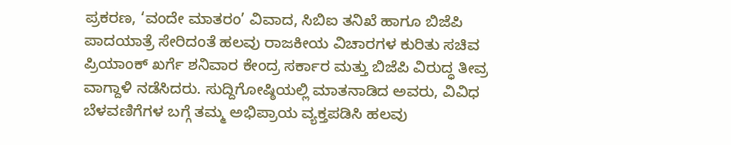ಪ್ರಕರಣ, ‘ವಂದೇ ಮಾತರಂ’ ವಿವಾದ, ಸಿಬಿಐ ತನಿಖೆ ಹಾಗೂ ಬಿಜೆಪಿ ಪಾದಯಾತ್ರೆ ಸೇರಿದಂತೆ ಹಲವು ರಾಜಕೀಯ ವಿಚಾರಗಳ ಕುರಿತು ಸಚಿವ ಪ್ರಿಯಾಂಕ್ ಖರ್ಗೆ ಶನಿವಾರ ಕೇಂದ್ರ ಸರ್ಕಾರ ಮತ್ತು ಬಿಜೆಪಿ ವಿರುದ್ಧ ತೀವ್ರ ವಾಗ್ದಾಳಿ ನಡೆಸಿದರು. ಸುದ್ದಿಗೋಷ್ಠಿಯಲ್ಲಿ ಮಾತನಾಡಿದ ಅವರು, ವಿವಿಧ ಬೆಳವಣಿಗೆಗಳ ಬಗ್ಗೆ ತಮ್ಮ ಅಭಿಪ್ರಾಯ ವ್ಯಕ್ತಪಡಿಸಿ ಹಲವು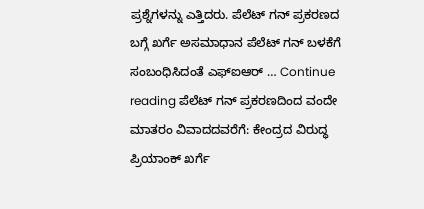ಪ್ರಶ್ನೆಗಳನ್ನು ಎತ್ತಿದರು. ಪೆಲೆಟ್ ಗನ್ ಪ್ರಕರಣದ ಬಗ್ಗೆ ಖರ್ಗೆ ಅಸಮಾಧಾನ ಪೆಲೆಟ್ ಗನ್ ಬಳಕೆಗೆ ಸಂಬಂಧಿಸಿದಂತೆ ಎಫ್ಐಆರ್ … Continue reading ಪೆಲೆಟ್ ಗನ್ ಪ್ರಕರಣದಿಂದ ವಂದೇ ಮಾತರಂ ವಿವಾದದವರೆಗೆ: ಕೇಂದ್ರದ ವಿರುದ್ಧ ಪ್ರಿಯಾಂಕ್ ಖರ್ಗೆ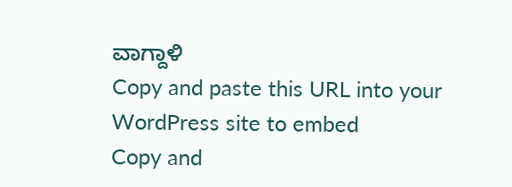ವಾಗ್ದಾಳಿ
Copy and paste this URL into your WordPress site to embed
Copy and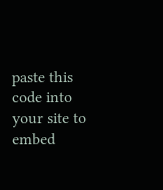paste this code into your site to embed